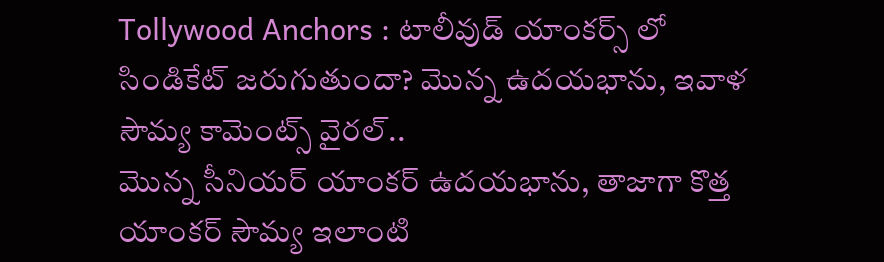Tollywood Anchors : టాలీవుడ్ యాంకర్స్ లో సిండికేట్ జరుగుతుందా? మొన్న ఉదయభాను, ఇవాళ సౌమ్య కామెంట్స్ వైరల్..
మొన్న సీనియర్ యాంకర్ ఉదయభాను, తాజాగా కొత్త యాంకర్ సౌమ్య ఇలాంటి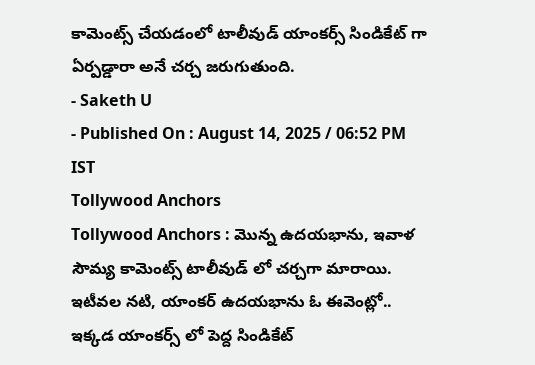కామెంట్స్ చేయడంలో టాలీవుడ్ యాంకర్స్ సిండికేట్ గా ఏర్పడ్డారా అనే చర్చ జరుగుతుంది.
- Saketh U
- Published On : August 14, 2025 / 06:52 PM IST
Tollywood Anchors
Tollywood Anchors : మొన్న ఉదయభాను, ఇవాళ సౌమ్య కామెంట్స్ టాలీవుడ్ లో చర్చగా మారాయి. ఇటీవల నటి, యాంకర్ ఉదయభాను ఓ ఈవెంట్లో.. ఇక్కడ యాంకర్స్ లో పెద్ద సిండికేట్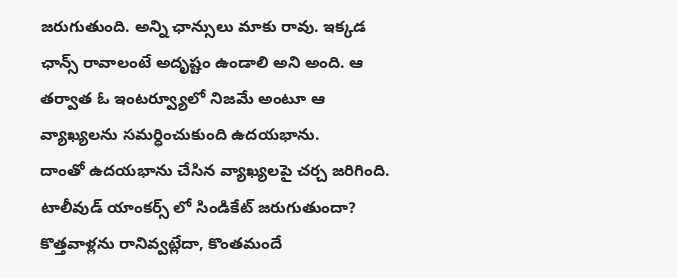జరుగుతుంది. అన్ని ఛాన్సులు మాకు రావు. ఇక్కడ ఛాన్స్ రావాలంటే అదృష్టం ఉండాలి అని అంది. ఆ తర్వాత ఓ ఇంటర్వ్యూలో నిజమే అంటూ ఆ వ్యాఖ్యలను సమర్ధించుకుంది ఉదయభాను.
దాంతో ఉదయభాను చేసిన వ్యాఖ్యలపై చర్చ జరిగింది. టాలీవుడ్ యాంకర్స్ లో సిండికేట్ జరుగుతుందా? కొత్తవాళ్లను రానివ్వట్లేదా, కొంతమందే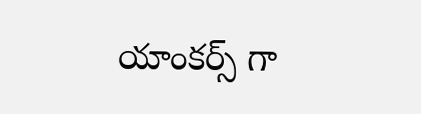యాంకర్స్ గా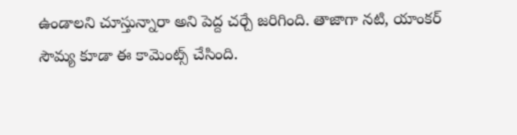ఉండాలని చూస్తున్నారా అని పెద్ద చర్చే జరిగింది. తాజాగా నటి, యాంకర్ సౌమ్య కూడా ఈ కామెంట్స్ చేసింది.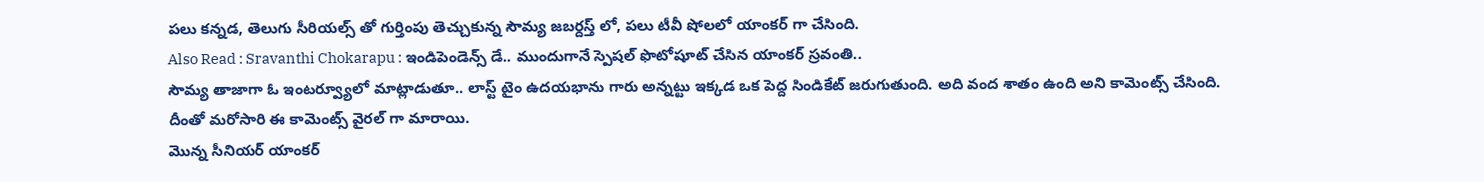పలు కన్నడ, తెలుగు సీరియల్స్ తో గుర్తింపు తెచ్చుకున్న సౌమ్య జబర్దస్త్ లో, పలు టీవీ షోలలో యాంకర్ గా చేసింది.
Also Read : Sravanthi Chokarapu : ఇండిపెండెన్స్ డే.. ముందుగానే స్పెషల్ ఫొటోషూట్ చేసిన యాంకర్ స్రవంతి..
సౌమ్య తాజాగా ఓ ఇంటర్వ్యూలో మాట్లాడుతూ.. లాస్ట్ టైం ఉదయభాను గారు అన్నట్టు ఇక్కడ ఒక పెద్ద సిండికేట్ జరుగుతుంది. అది వంద శాతం ఉంది అని కామెంట్స్ చేసింది. దీంతో మరోసారి ఈ కామెంట్స్ వైరల్ గా మారాయి.
మొన్న సీనియర్ యాంకర్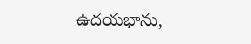ఉదయభాను,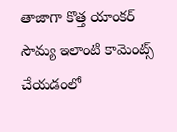తాజాగా కొత్త యాంకర్ సౌమ్య ఇలాంటి కామెంట్స్ చేయడంలో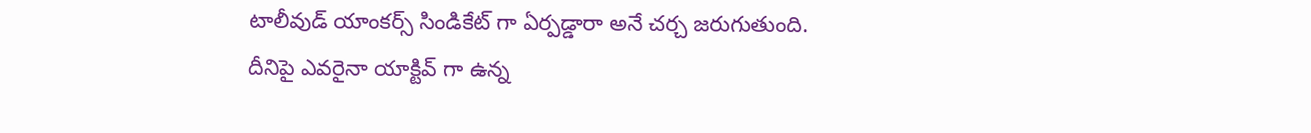టాలీవుడ్ యాంకర్స్ సిండికేట్ గా ఏర్పడ్డారా అనే చర్చ జరుగుతుంది. దీనిపై ఎవరైనా యాక్టివ్ గా ఉన్న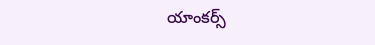యాంకర్స్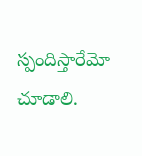స్పందిస్తారేమో చూడాలి.